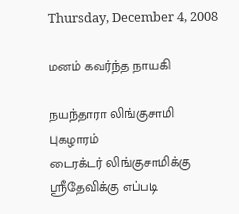Thursday, December 4, 2008

மனம் கவர்ந்த நாயகி

நயந்தாரா லிங்குசாமி புகழாரம்
டைரக்டர் லிங்குசாமிக்கு ஸ்ரீதேவிக்கு எப்படி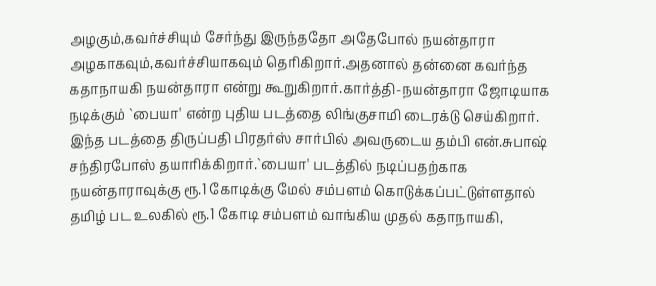அழகும்,கவர்ச்சியும் சேர்ந்து இருந்ததோ அதேபோல் நயன்தாரா அழகாகவும்,கவர்ச்சியாகவும் தெரிகிறார்.அதனால் தன்னை கவர்ந்த கதாநாயகி நயன்தாரா என்று கூறுகிறார்.கார்த்தி-நயன்தாரா ஜோடியாக நடிக்கும் `பையா' என்ற புதிய படத்தை லிங்குசாமி டைரக்டு செய்கிறார். இந்த படத்தை திருப்பதி பிரதர்ஸ் சார்பில் அவருடைய தம்பி என்.சுபாஷ் சந்திரபோஸ் தயாரிக்கிறார்.`பையா' படத்தில் நடிப்பதற்காக நயன்தாராவுக்கு ரூ.1 கோடிக்கு மேல் சம்பளம் கொடுக்கப்பட்டுள்ளதால் தமிழ் பட உலகில் ரூ.1 கோடி சம்பளம் வாங்கிய முதல் கதாநாயகி,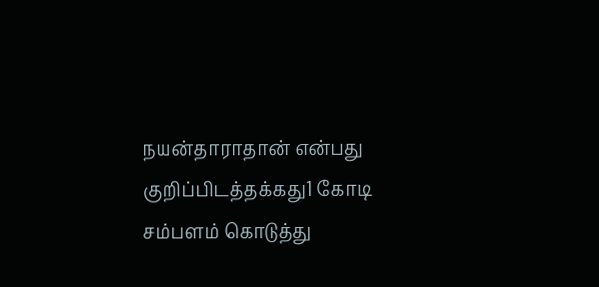நயன்தாராதான் என்பது குறிப்பிடத்தக்கது1 கோடி சம்பளம் கொடுத்து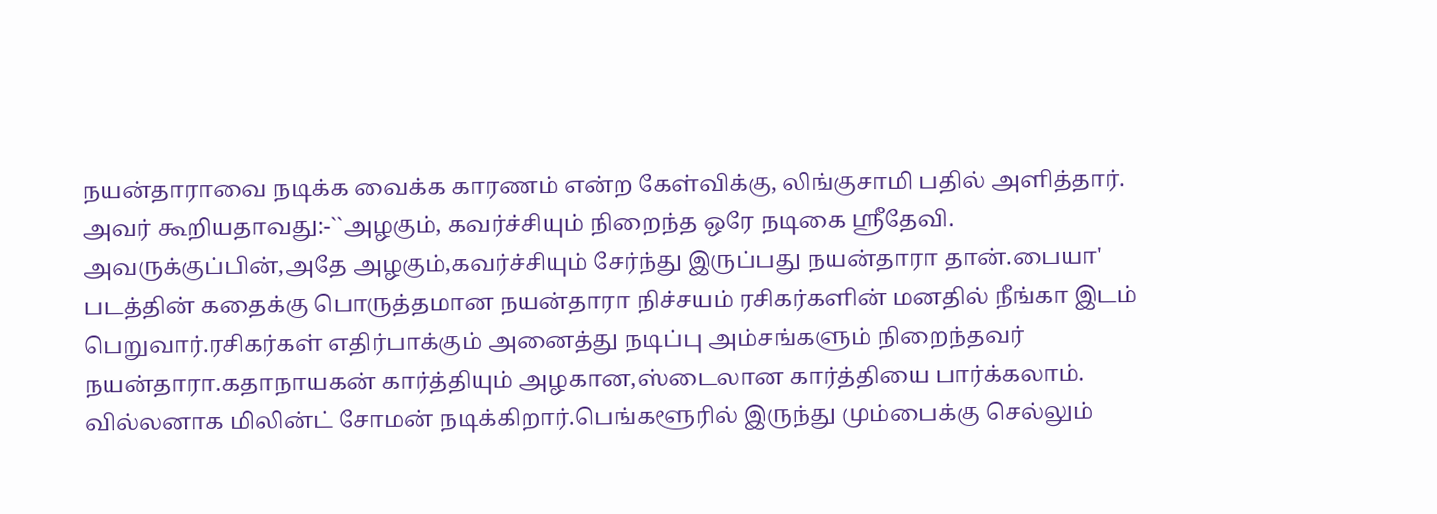நயன்தாராவை நடிக்க வைக்க காரணம் என்ற கேள்விக்கு, லிங்குசாமி பதில் அளித்தார். அவர் கூறியதாவது:-``அழகும், கவர்ச்சியும் நிறைந்த ஒரே நடிகை ஸ்ரீதேவி. அவருக்குப்பின்,அதே அழகும்,கவர்ச்சியும் சேர்ந்து இருப்பது நயன்தாரா தான்.பையா' படத்தின் கதைக்கு பொருத்தமான நயன்தாரா நிச்சயம் ரசிகர்களின் மனதில் நீங்கா இடம் பெறுவார்.ரசிகர்கள் எதிர்பாக்கும் அனைத்து நடிப்பு அம்சங்களும் நிறைந்தவர் நயன்தாரா.கதாநாயகன் கார்த்தியும் அழகான,ஸ்டைலான கார்த்தியை பார்க்கலாம். வில்லனாக மிலின்ட் சோமன் நடிக்கிறார்.பெங்களூரில் இருந்து மும்பைக்கு செல்லும்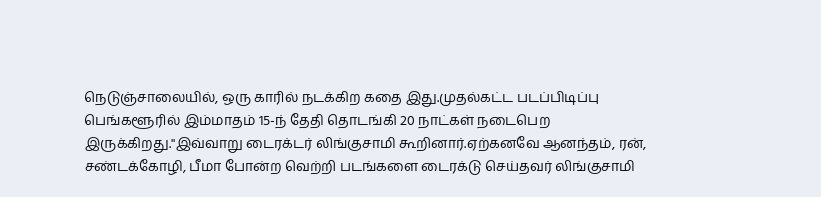நெடுஞ்சாலையில், ஒரு காரில் நடக்கிற கதை இது.முதல்கட்ட படப்பிடிப்பு பெங்களூரில் இம்மாதம் 15-ந் தேதி தொடங்கி 20 நாட்கள் நடைபெற இருக்கிறது.''இவ்வாறு டைரக்டர் லிங்குசாமி கூறினார்.ஏற்கனவே ஆனந்தம், ரன், சண்டக்கோழி, பீமா போன்ற வெற்றி படங்களை டைரக்டு செய்தவர் லிங்குசாமி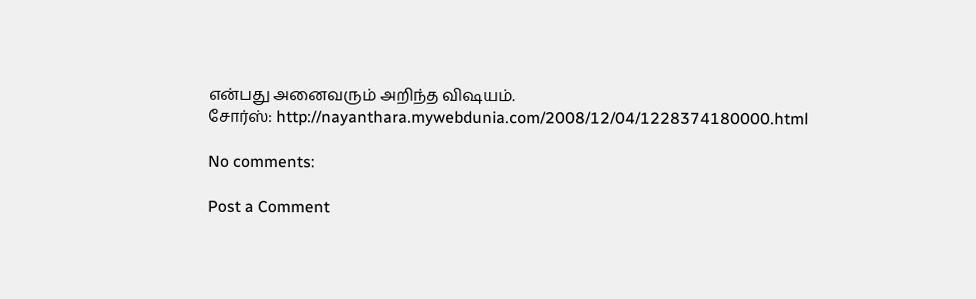என்பது அனைவரும் அறிந்த விஷயம்.
சோர்ஸ்: http://nayanthara.mywebdunia.com/2008/12/04/1228374180000.html

No comments:

Post a Comment